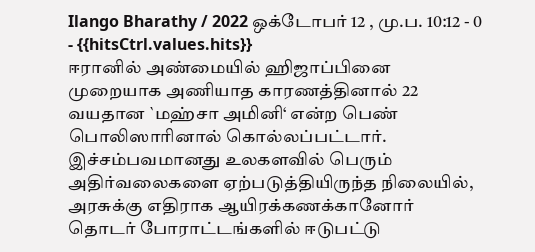Ilango Bharathy / 2022 ஒக்டோபர் 12 , மு.ப. 10:12 - 0 - {{hitsCtrl.values.hits}}
ஈரானில் அண்மையில் ஹிஜாப்பினை முறையாக அணியாத காரணத்தினால் 22 வயதான `மஹ்சா அமினி‘ என்ற பெண் பொலிஸாரினால் கொல்லப்பட்டார்.
இச்சம்பவமானது உலகளவில் பெரும் அதிர்வலைகளை ஏற்படுத்தியிருந்த நிலையில், அரசுக்கு எதிராக ஆயிரக்கணக்கானோர் தொடர் போராட்டங்களில் ஈடுபட்டு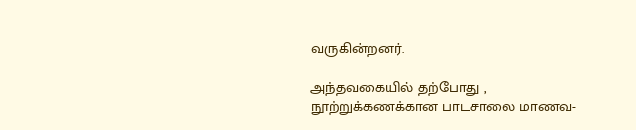வருகின்றனர்.

அந்தவகையில் தற்போது , நூற்றுக்கணக்கான பாடசாலை மாணவ-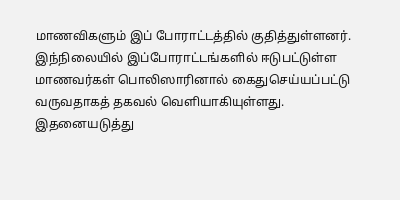மாணவிகளும் இப் போராட்டத்தில் குதித்துள்ளனர்.
இந்நிலையில் இப்போராட்டங்களில் ஈடுபட்டுள்ள மாணவர்கள் பொலிஸாரினால் கைதுசெய்யப்பட்டு வருவதாகத் தகவல் வெளியாகியுள்ளது.
இதனையடுத்து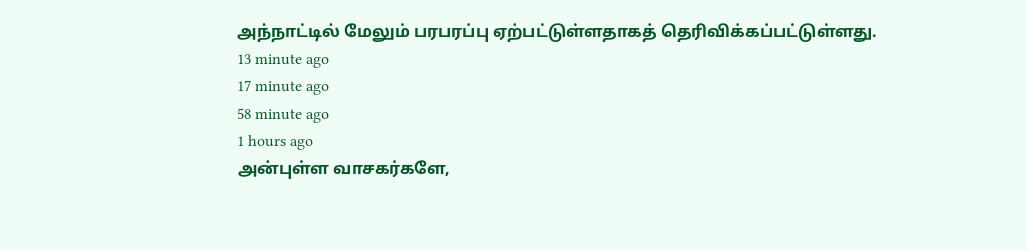அந்நாட்டில் மேலும் பரபரப்பு ஏற்பட்டுள்ளதாகத் தெரிவிக்கப்பட்டுள்ளது.
13 minute ago
17 minute ago
58 minute ago
1 hours ago
அன்புள்ள வாசகர்களே,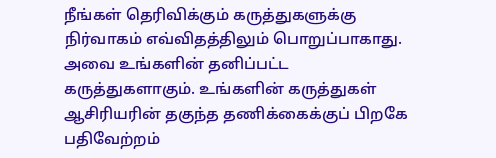நீங்கள் தெரிவிக்கும் கருத்துகளுக்கு நிர்வாகம் எவ்விதத்திலும் பொறுப்பாகாது. அவை உங்களின் தனிப்பட்ட கருத்துகளாகும். உங்களின் கருத்துகள் ஆசிரியரின் தகுந்த தணிக்கைக்குப் பிறகே பதிவேற்றம்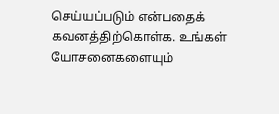செய்யப்படும் என்பதைக் கவனத்திற்கொள்க. உங்கள் யோசனைகளையும்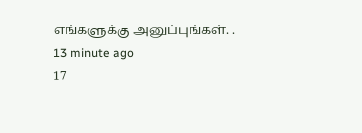எங்களுக்கு அனுப்புங்கள். .
13 minute ago
17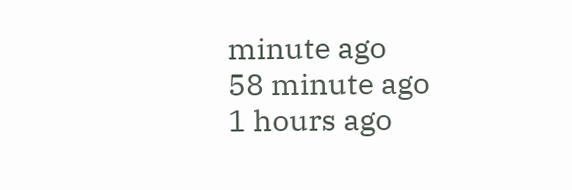minute ago
58 minute ago
1 hours ago